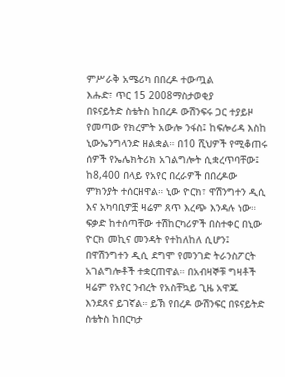ምሥራቅ አሜሪካ በበረዶ ተውጧል
እሑድ፣ ጥር 15 2008ማስታወቂያ
በዩናይትድ ስቴትስ ከበረዶ ውሽንፍሩ ጋር ተያይዞ የመጣው የክረምት አውሎ ንፋስ፤ ከፍሎሪዳ እስከ ኒውኤንግላንድ ዘልቋል። በ10 ሺህዎች የሚቆጠሩ ሰዎች የኤሌክትሪክ አገልግሎት ሲቋረጥባቸው፤ ከ8,400 በላይ የአየር በረራዎች በበረዶው ምክንያት ተሰርዘዋል። ኒው ዮርክ፣ ዋሽንግተን ዲሲ እና አካባቢዎቿ ዛሬም ጸጥ እረጭ እንዳሉ ነው። ፍቃድ ከተሰጣቸው ተሽከርካሪዎች በስተቀር በኒው ዮርክ መኪና መንዳት የተከለከለ ሲሆን፤ በዋሽንግተን ዲሲ ደግሞ የመንገድ ትራንስፖርት አገልግሎቶች ተቋርጠዋል። በአብዛኞቹ ግዛቶች ዛሬም የአየር ንብረት የአስቸኳይ ጊዜ አዋጁ እንደጸና ይገኛል። ይኽ የበረዶ ውሽንፍር በዩናይትድ ስቴትስ ከበርካታ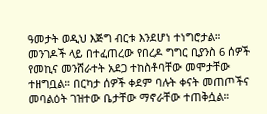ዓመታት ወዲህ እጅግ ብርቱ እንደሆነ ተነግሮታል። መንገዶች ላይ በተፈጠረው የበረዶ ግግር ቢያንስ 6 ሰዎች የመኪና መንሸራተት አደጋ ተከስቶባቸው መሞታቸው ተዘግቧል። በርካታ ሰዎች ቀደም ባሉት ቀናት መጠጦችና መባልዕት ገዝተው ቤታቸው ማኖራቸው ተጠቅሷል።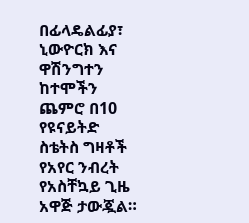በፊላዴልፊያ፣ ኒውዮርክ እና ዋሽንግተን ከተሞችን ጨምሮ በ10 የዩናይትድ ስቴትስ ግዛቶች የአየር ንብረት የአስቸኳይ ጊዜ አዋጅ ታውጇል።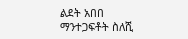ልደት አበበ
ማንተጋፍቶት ስለሺ